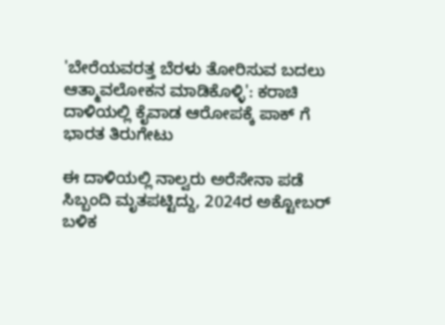'ಬೇರೆಯವರತ್ತ ಬೆರಳು ತೋರಿಸುವ ಬದಲು ಆತ್ಮಾವಲೋಕನ ಮಾಡಿಕೊಳ್ಳಿ': ಕರಾಚಿ ದಾಳಿಯಲ್ಲಿ ಕೈವಾಡ ಆರೋಪಕ್ಕೆ ಪಾಕ್ ಗೆ ಭಾರತ ತಿರುಗೇಟು

ಈ ದಾಳಿಯಲ್ಲಿ ನಾಲ್ವರು ಅರೆಸೇನಾ ಪಡೆ ಸಿಬ್ಬಂದಿ ಮೃತಪಟ್ಟಿದ್ದು, 2024ರ ಅಕ್ಟೋಬರ್ ಬಳಿಕ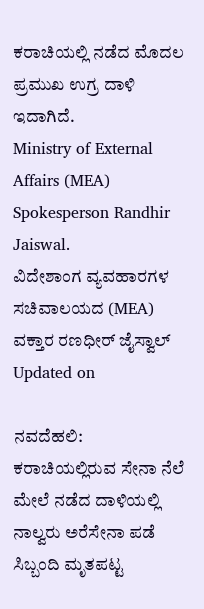ಕರಾಚಿಯಲ್ಲಿ ನಡೆದ ಮೊದಲ ಪ್ರಮುಖ ಉಗ್ರ ದಾಳಿ ಇದಾಗಿದೆ.
Ministry of External Affairs (MEA) Spokesperson Randhir Jaiswal.
ವಿದೇಶಾಂಗ ವ್ಯವಹಾರಗಳ ಸಚಿವಾಲಯದ (MEA) ವಕ್ತಾರ ರಣಧೀರ್ ಜೈಸ್ವಾಲ್
Updated on

ನವದೆಹಲಿ: ಕರಾಚಿಯಲ್ಲಿರುವ ಸೇನಾ ನೆಲೆ ಮೇಲೆ ನಡೆದ ದಾಳಿಯಲ್ಲಿ ನಾಲ್ವರು ಅರೆಸೇನಾ ಪಡೆ ಸಿಬ್ಬಂದಿ ಮೃತಪಟ್ಟ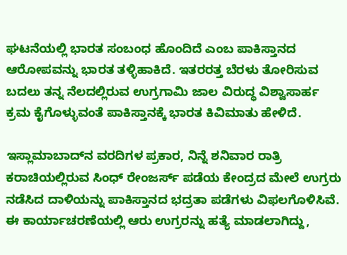ಘಟನೆಯಲ್ಲಿ ಭಾರತ ಸಂಬಂಧ ಹೊಂದಿದೆ ಎಂಬ ಪಾಕಿಸ್ತಾನದ ಆರೋಪವನ್ನು ಭಾರತ ತಳ್ಳಿಹಾಕಿದೆ. ಇತರರತ್ತ ಬೆರಳು ತೋರಿಸುವ ಬದಲು ತನ್ನ ನೆಲದಲ್ಲಿರುವ ಉಗ್ರಗಾಮಿ ಜಾಲ ವಿರುದ್ಧ ವಿಶ್ವಾಸಾರ್ಹ ಕ್ರಮ ಕೈಗೊಳ್ಳುವಂತೆ ಪಾಕಿಸ್ತಾನಕ್ಕೆ ಭಾರತ ಕಿವಿಮಾತು ಹೇಳಿದೆ.

ಇಸ್ಲಾಮಾಬಾದ್‌ನ ವರದಿಗಳ ಪ್ರಕಾರ, ನಿನ್ನೆ ಶನಿವಾರ ರಾತ್ರಿ ಕರಾಚಿಯಲ್ಲಿರುವ ಸಿಂಧ್ ರೇಂಜರ್ಸ್ ಪಡೆಯ ಕೇಂದ್ರದ ಮೇಲೆ ಉಗ್ರರು ನಡೆಸಿದ ದಾಳಿಯನ್ನು ಪಾಕಿಸ್ತಾನದ ಭದ್ರತಾ ಪಡೆಗಳು ವಿಫಲಗೊಳಿಸಿವೆ. ಈ ಕಾರ್ಯಾಚರಣೆಯಲ್ಲಿ ಆರು ಉಗ್ರರನ್ನು ಹತ್ಯೆ ಮಾಡಲಾಗಿದ್ದು,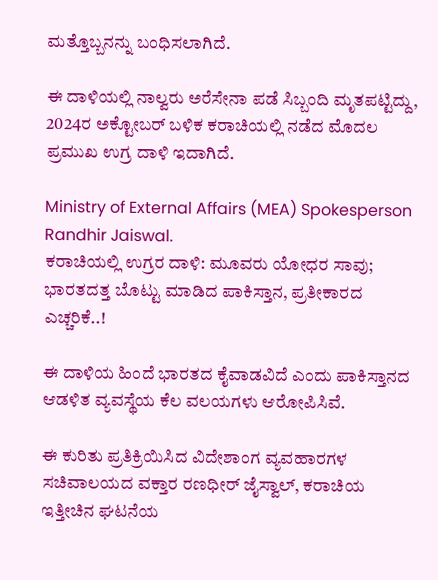ಮತ್ತೊಬ್ಬನನ್ನು ಬಂಧಿಸಲಾಗಿದೆ.

ಈ ದಾಳಿಯಲ್ಲಿ ನಾಲ್ವರು ಅರೆಸೇನಾ ಪಡೆ ಸಿಬ್ಬಂದಿ ಮೃತಪಟ್ಟಿದ್ದು, 2024ರ ಅಕ್ಟೋಬರ್ ಬಳಿಕ ಕರಾಚಿಯಲ್ಲಿ ನಡೆದ ಮೊದಲ ಪ್ರಮುಖ ಉಗ್ರ ದಾಳಿ ಇದಾಗಿದೆ.

Ministry of External Affairs (MEA) Spokesperson Randhir Jaiswal.
ಕರಾಚಿಯಲ್ಲಿ ಉಗ್ರರ ದಾಳಿ: ಮೂವರು ಯೋಧರ ಸಾವು; ಭಾರತದತ್ತ ಬೊಟ್ಟು ಮಾಡಿದ ಪಾಕಿಸ್ತಾನ, ಪ್ರತೀಕಾರದ ಎಚ್ಚರಿಕೆ..!

ಈ ದಾಳಿಯ ಹಿಂದೆ ಭಾರತದ ಕೈವಾಡವಿದೆ ಎಂದು ಪಾಕಿಸ್ತಾನದ ಆಡಳಿತ ವ್ಯವಸ್ಥೆಯ ಕೆಲ ವಲಯಗಳು ಆರೋಪಿಸಿವೆ.

ಈ ಕುರಿತು ಪ್ರತಿಕ್ರಿಯಿಸಿದ ವಿದೇಶಾಂಗ ವ್ಯವಹಾರಗಳ ಸಚಿವಾಲಯದ ವಕ್ತಾರ ರಣಧೀರ್ ಜೈಸ್ವಾಲ್, ಕರಾಚಿಯ ಇತ್ತೀಚಿನ ಘಟನೆಯ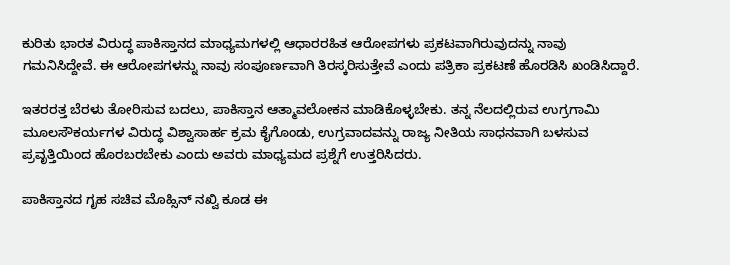ಕುರಿತು ಭಾರತ ವಿರುದ್ಧ ಪಾಕಿಸ್ತಾನದ ಮಾಧ್ಯಮಗಳಲ್ಲಿ ಆಧಾರರಹಿತ ಆರೋಪಗಳು ಪ್ರಕಟವಾಗಿರುವುದನ್ನು ನಾವು ಗಮನಿಸಿದ್ದೇವೆ. ಈ ಆರೋಪಗಳನ್ನು ನಾವು ಸಂಪೂರ್ಣವಾಗಿ ತಿರಸ್ಕರಿಸುತ್ತೇವೆ ಎಂದು ಪತ್ರಿಕಾ ಪ್ರಕಟಣೆ ಹೊರಡಿಸಿ ಖಂಡಿಸಿದ್ದಾರೆ.

ಇತರರತ್ತ ಬೆರಳು ತೋರಿಸುವ ಬದಲು, ಪಾಕಿಸ್ತಾನ ಆತ್ಮಾವಲೋಕನ ಮಾಡಿಕೊಳ್ಳಬೇಕು. ತನ್ನ ನೆಲದಲ್ಲಿರುವ ಉಗ್ರಗಾಮಿ ಮೂಲಸೌಕರ್ಯಗಳ ವಿರುದ್ಧ ವಿಶ್ವಾಸಾರ್ಹ ಕ್ರಮ ಕೈಗೊಂಡು, ಉಗ್ರವಾದವನ್ನು ರಾಜ್ಯ ನೀತಿಯ ಸಾಧನವಾಗಿ ಬಳಸುವ ಪ್ರವೃತ್ತಿಯಿಂದ ಹೊರಬರಬೇಕು ಎಂದು ಅವರು ಮಾಧ್ಯಮದ ಪ್ರಶ್ನೆಗೆ ಉತ್ತರಿಸಿದರು.

ಪಾಕಿಸ್ತಾನದ ಗೃಹ ಸಚಿವ ಮೊಹ್ಸಿನ್ ನಖ್ವಿ ಕೂಡ ಈ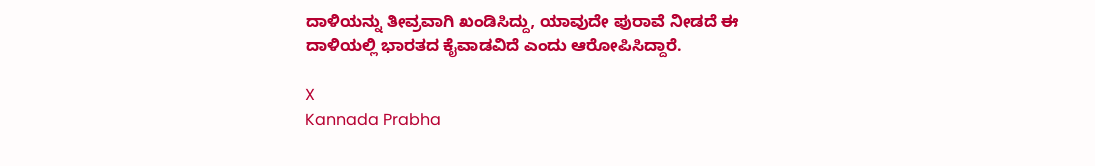ದಾಳಿಯನ್ನು ತೀವ್ರವಾಗಿ ಖಂಡಿಸಿದ್ದು, ಯಾವುದೇ ಪುರಾವೆ ನೀಡದೆ ಈ ದಾಳಿಯಲ್ಲಿ ಭಾರತದ ಕೈವಾಡವಿದೆ ಎಂದು ಆರೋಪಿಸಿದ್ದಾರೆ.

X
Kannada Prabha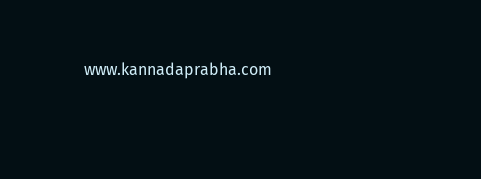www.kannadaprabha.com